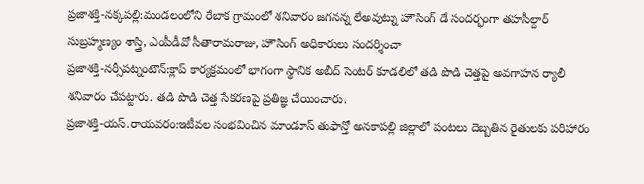ప్రజాశక్తి-నక్కపల్లి:మండలంలోని రేబాక గ్రామంలో శనివారం జగనన్న లేఅవుట్ను హౌసింగ్ డే సందర్భంగా తహసీల్దార్ సుబ్రహ్మణ్యం శాస్త్రి, ఎంపీడీవో సీతారామరాజు, హౌసింగ్ అధికారులు సందర్శించా
ప్రజాశక్తి-నర్సీపట్నంటౌన్:క్లాప్ కార్యక్రమంలో భాగంగా స్థానిక అబీద్ సెంటర్ కూడలిలో తడి పొడి చెత్తపై అవగాహన ర్యాలీ శనివారం చేపట్టారు. తడి పొడి చెత్త సేకరణపై ప్రతిజ్ఞ చేయించారు.
ప్రజాశక్తి-యస్.రాయవరం:ఇటీవల సంభవించిన మాండూస్ తుఫాన్తో అనకాపల్లి జిల్లాలో పంటలు దెబ్బతిన రైతులకు పరిహారం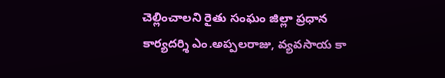చెల్లించాలని రైతు సంఘం జిల్లా ప్రధాన కార్యదర్శి ఎం.అప్పలరాజు, వ్యవసాయ కా